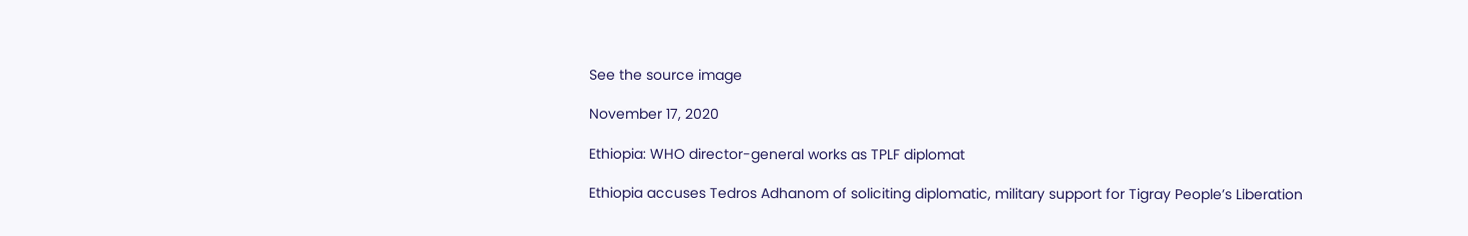See the source image

November 17, 2020

Ethiopia: WHO director-general works as TPLF diplomat

Ethiopia accuses Tedros Adhanom of soliciting diplomatic, military support for Tigray People’s Liberation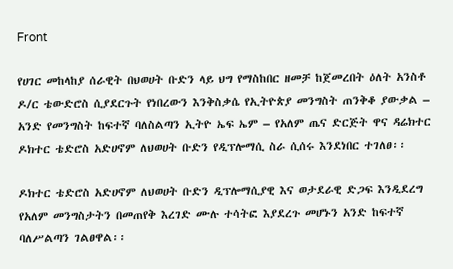Front

የሀገር መከላከያ ሰራዊት በህወሀት ቡድን ላይ ህግ የማስከበር ዘመቻ ከጀመረበት ዕለት አንስቶ ዶ/ር ቴውድሮስ ሲያደርጉት የነበረውን እንቅስቃሴ የኢትዮጵያ መንግስት ጠንቅቆ ያውቃል – አንድ የመንግስት ከፍተኛ ባለስልጣን ኢትዮ ኤፍ ኤም – የአለም ጤና ድርጅት ዋና ዳሬክተር ዶክተር ቴድሮስ አድሀኖም ለህወሀት ቡድን የዲፕሎማሲ ስራ ሲሰሩ እንደነበር ተገለፀ፡፡

ዶክተር ቴድሮስ አድሀኖም ለህወሀት ቡድን ዲፕሎማሲያዊ እና ወታደራዊ ድጋፍ እንዲደረግ የአለም መንግስታትን በመጠየቅ እረገድ ሙሉ ተሳትፎ እያደረጉ መሆኑን አንድ ከፍተኛ ባለሥልጣን ገልፀዋል፡፡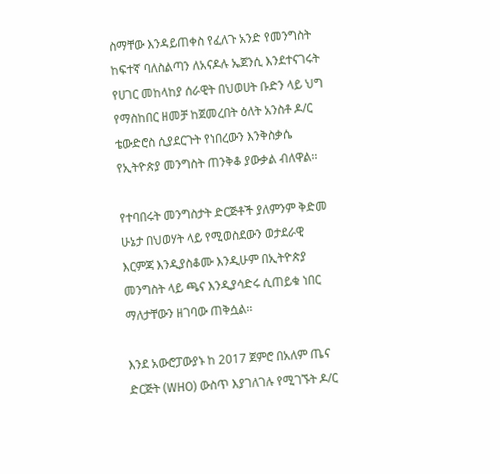ስማቸው እንዳይጠቀስ የፈለጉ አንድ የመንግስት ከፍተኛ ባለስልጣን ለአናዶሉ ኤጀንሲ እንደተናገሩት የሀገር መከላከያ ሰራዊት በህወሀት ቡድን ላይ ህግ የማስከበር ዘመቻ ከጀመረበት ዕለት አንስቶ ዶ/ር ቴውድሮስ ሲያደርጉት የነበረውን እንቅስቃሴ የኢትዮጵያ መንግስት ጠንቅቆ ያውቃል ብለዋል፡፡

የተባበሩት መንግስታት ድርጅቶች ያለምንም ቅድመ ሁኔታ በህወሃት ላይ የሚወስደውን ወታደራዊ እርምጃ እንዲያስቆሙ እንዲሁም በኢትዮጵያ መንግስት ላይ ጫና እንዲያሳድሩ ሲጠይቁ ነበር ማለታቸውን ዘገባው ጠቅሷል፡፡

እንደ አውሮፓውያኑ ከ 2017 ጀምሮ በአለም ጤና ድርጅት (WHO) ውስጥ እያገለገሉ የሚገኙት ዶ/ር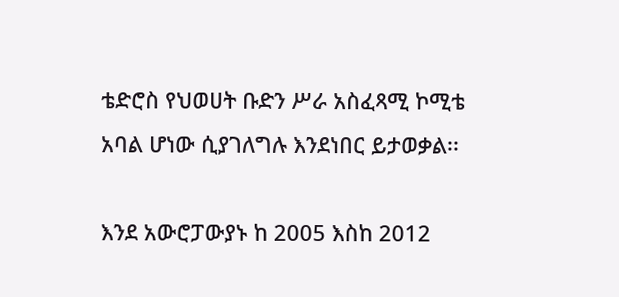ቴድሮስ የህወሀት ቡድን ሥራ አስፈጻሚ ኮሚቴ አባል ሆነው ሲያገለግሉ እንደነበር ይታወቃል፡፡

እንደ አውሮፓውያኑ ከ 2005 እስከ 2012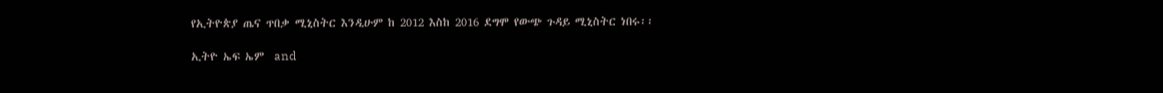የኢትዮጵያ ጤና ጥበቃ ሚኒስትር እንዲሁም ከ 2012 እስከ 2016 ደግሞ የውጭ ጉዳይ ሚኒስትር ነበሩ፡፡

ኢትዮ ኤፍ ኤም  and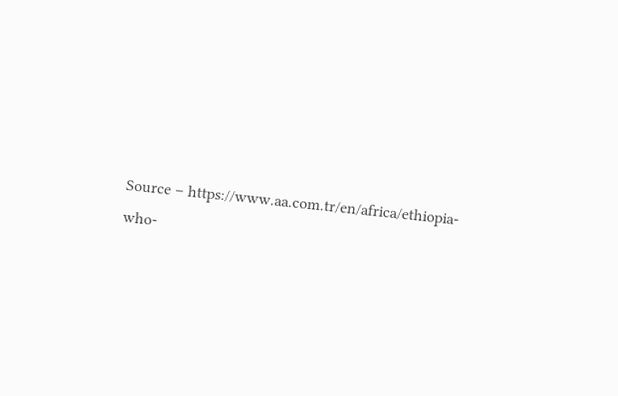Source – https://www.aa.com.tr/en/africa/ethiopia-who-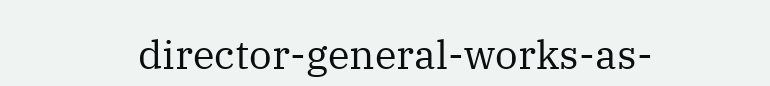director-general-works-as-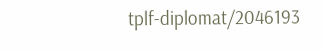tplf-diplomat/2046193